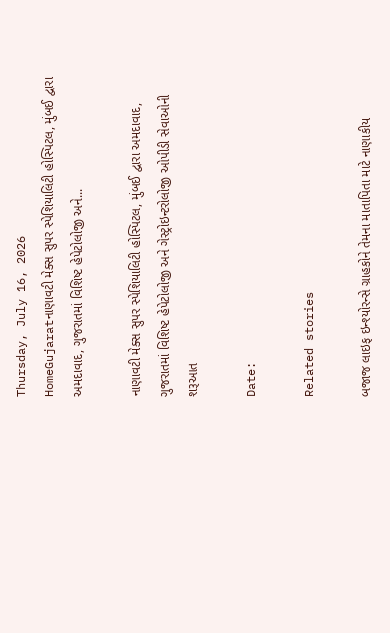Thursday, July 16, 2026
HomeGujaratનાણાવટી મેક્સ સુપર સ્પેશિયાલિટી હોસ્પિટલ, મુંબઈ દ્વારા અમદાવાદ, ગુજરાતમાં વિશિષ્ટ હેપેટોલોજી અને...

નાણાવટી મેક્સ સુપર સ્પેશિયાલિટી હોસ્પિટલ, મુંબઈ દ્વારા અમદાવાદ, ગુજરાતમાં વિશિષ્ટ હેપેટોલોજી અને ગેસ્ટ્રોઇન્ટરોલોજી ઓપીડી સેવાઓની શરૂઆત

Date:

Related stories

બજાજ લાઇફ ઇન્શ્યોરન્સે ગ્રાહકોને તેમના માતાપિતા માટે નાણાકીય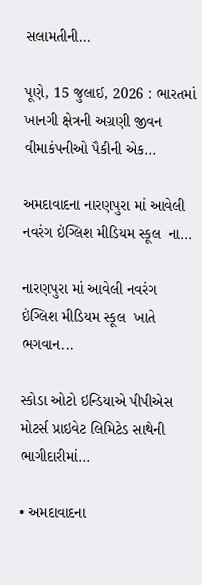સલામતીની...

પૂણે, 15 જુલાઈ, 2026 : ભારતમાં ખાનગી ક્ષેત્રની અગ્રણી જીવન વીમાકંપનીઓ પૈકીની એક...

અમદાવાદના નારણપુરા માં આવેલી નવરંગ ઇંગ્લિશ મીડિયમ સ્કૂલ  ના...

નારણપુરા માં આવેલી નવરંગ ઇંગ્લિશ મીડિયમ સ્કૂલ  ખાતે ભગવાન...

સ્કોડા ઓટો ઇન્ડિયાએ પીપીએસ મોટર્સ પ્રાઇવેટ લિમિટેડ સાથેની ભાગીદારીમાં...

• અમદાવાદના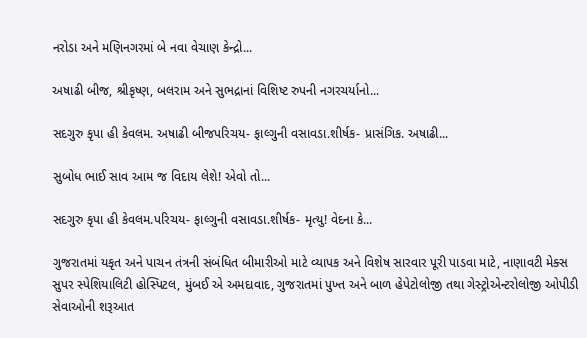નરોડા અને મણિનગરમાં બે નવા વેચાણ કેન્દ્રો...

અષાઢી બીજ, શ્રીકૃષ્ણ, બલરામ અને સુભદ્રાનાં વિશિષ્ટ રુપની નગરચર્યાનો...

સદગુરુ કૃપા હી કેવલમ. અષાઢી બીજપરિચય- ફાલ્ગુની વસાવડા.શીર્ષક- પ્રાસંગિક. અષાઢી...

સુબોધ ભાઈ સાવ આમ જ વિદાય લેશે! એવો તો...

સદગુરુ કૃપા હી કેવલમ.પરિચય- ફાલ્ગુની વસાવડા.શીર્ષક- મૃત્યુ! વેદના કે...

ગુજરાતમાં યકૃત અને પાચન તંત્રની સંબંધિત બીમારીઓ માટે વ્યાપક અને વિશેષ સારવાર પૂરી પાડવા માટે, નાણાવટી મેક્સ સુપર સ્પેશિયાલિટી હોસ્પિટલ, મુંબઈ એ અમદાવાદ, ગુજરાતમાં પુખ્ત અને બાળ હેપેટોલોજી તથા ગેસ્ટ્રોએન્ટરોલોજી ઓપીડી સેવાઓની શરૂઆત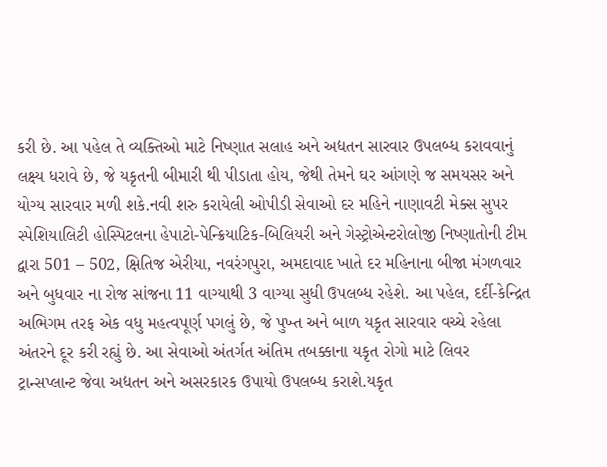કરી છે. આ પહેલ તે વ્યક્તિઓ માટે નિષ્ણાત સલાહ અને અદ્યતન સારવાર ઉપલબ્ધ કરાવવાનું લક્ષ્ય ધરાવે છે, જે યકૃતની બીમારી થી પીડાતા હોય, જેથી તેમને ઘર આંગણે જ સમયસર અને યોગ્ય સારવાર મળી શકે.નવી શરુ કરાયેલી ઓપીડી સેવાઓ દર મહિને નાણાવટી મેક્સ સુપર સ્પેશિયાલિટી હોસ્પિટલના હેપાટો-પેન્ક્રિયાટિક-બિલિયરી અને ગેસ્ટ્રોએન્ટરોલોજી નિષ્ણાતોની ટીમ દ્વારા 501 – 502, ક્ષિતિજ એરીયા, નવરંગપુરા, અમદાવાદ ખાતે દર મહિનાના બીજા મંગળવાર અને બુધવાર ના રોજ સાંજના 11 વાગ્યાથી 3 વાગ્યા સુધી ઉપલબ્ધ રહેશે. આ પહેલ, દર્દી-કેન્દ્રિત અભિગમ તરફ એક વધુ મહત્વપૂર્ણ પગલું છે, જે પુખ્ત અને બાળ યકૃત સારવાર વચ્ચે રહેલા અંતરને દૂર કરી રહ્યું છે. આ સેવાઓ અંતર્ગત અંતિમ તબક્કાના યકૃત રોગો માટે લિવર ટ્રાન્સપ્લાન્ટ જેવા અદ્યતન અને અસરકારક ઉપાયો ઉપલબ્ધ કરાશે.યકૃત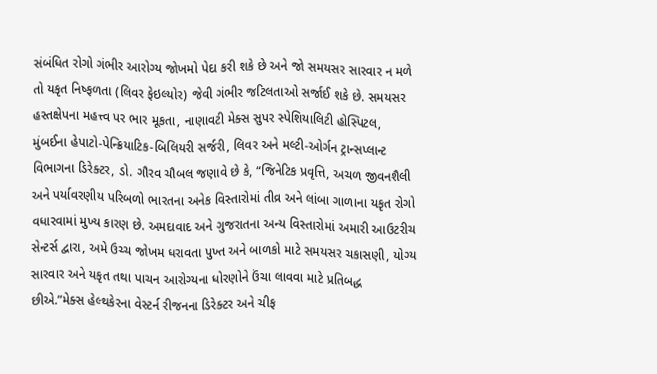સંબંધિત રોગો ગંભીર આરોગ્ય જોખમો પેદા કરી શકે છે અને જો સમયસર સારવાર ન મળે તો યકૃત નિષ્ફળતા (લિવર ફેઇલ્યોર) જેવી ગંભીર જટિલતાઓ સર્જાઈ શકે છે. સમયસર હસ્તક્ષેપના મહત્ત્વ પર ભાર મૂકતા, નાણાવટી મેક્સ સુપર સ્પેશિયાલિટી હોસ્પિટલ, મુંબઈના હેપાટો-પેન્ક્રિયાટિક-બિલિયરી સર્જરી, લિવર અને મલ્ટી-ઓર્ગન ટ્રાન્સપ્લાન્ટ વિભાગના ડિરેક્ટર, ડો. ગૌરવ ચૌબલ જણાવે છે કે, “જિનેટિક પ્રવૃત્તિ, અચળ જીવનશૈલી અને પર્યાવરણીય પરિબળો ભારતના અનેક વિસ્તારોમાં તીવ્ર અને લાંબા ગાળાના યકૃત રોગો વધારવામાં મુખ્ય કારણ છે. અમદાવાદ અને ગુજરાતના અન્ય વિસ્તારોમાં અમારી આઉટરીચ સેન્ટર્સ દ્વારા, અમે ઉચ્ચ જોખમ ધરાવતા પુખ્ત અને બાળકો માટે સમયસર ચકાસણી, યોગ્ય સારવાર અને યકૃત તથા પાચન આરોગ્યના ધોરણોને ઉંચા લાવવા માટે પ્રતિબદ્ધ છીએ.”મેક્સ હેલ્થકેરના વેસ્ટર્ન રીજનના ડિરેક્ટર અને ચીફ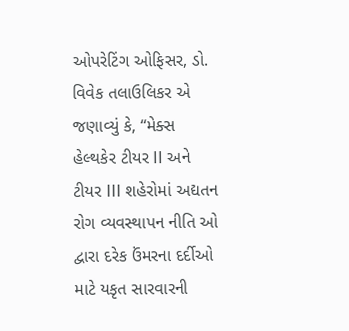ઓપરેટિંગ ઓફિસર, ડો. વિવેક તલાઉલિકર એ જણાવ્યું કે, “મેક્સ હેલ્થકેર ટીયર II અને ટીયર III શહેરોમાં અદ્યતન રોગ વ્યવસ્થાપન નીતિ ઓ દ્વારા દરેક ઉંમરના દર્દીઓ માટે યકૃત સારવારની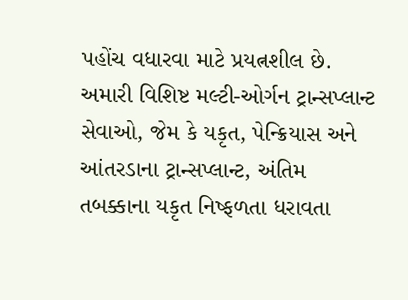પહોંચ વધારવા માટે પ્રયત્નશીલ છે. અમારી વિશિષ્ટ મલ્ટી-ઓર્ગન ટ્રાન્સપ્લાન્ટ સેવાઓ, જેમ કે યકૃત, પેન્ક્રિયાસ અને આંતરડાના ટ્રાન્સપ્લાન્ટ, અંતિમ તબક્કાના યકૃત નિષ્ફળતા ધરાવતા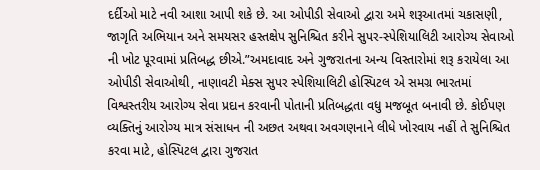દર્દીઓ માટે નવી આશા આપી શકે છે. આ ઓપીડી સેવાઓ દ્વારા અમે શરૂઆતમાં ચકાસણી, જાગૃતિ અભિયાન અને સમયસર હસ્તક્ષેપ સુનિશ્ચિત કરીને સુપર-સ્પેશિયાલિટી આરોગ્ય સેવાઓ ની ખોટ પૂરવામાં પ્રતિબદ્ધ છીએ.”અમદાવાદ અને ગુજરાતના અન્ય વિસ્તારોમાં શરૂ કરાયેલા આ ઓપીડી સેવાઓથી, નાણાવટી મેક્સ સુપર સ્પેશિયાલિટી હોસ્પિટલ એ સમગ્ર ભારતમાં વિશ્વસ્તરીય આરોગ્ય સેવા પ્રદાન કરવાની પોતાની પ્રતિબદ્ધતા વધુ મજબૂત બનાવી છે. કોઈપણ વ્યક્તિનું આરોગ્ય માત્ર સંસાધન ની અછત અથવા અવગણનાને લીધે ખોરવાય નહીં તે સુનિશ્ચિત કરવા માટે, હોસ્પિટલ દ્વારા ગુજરાત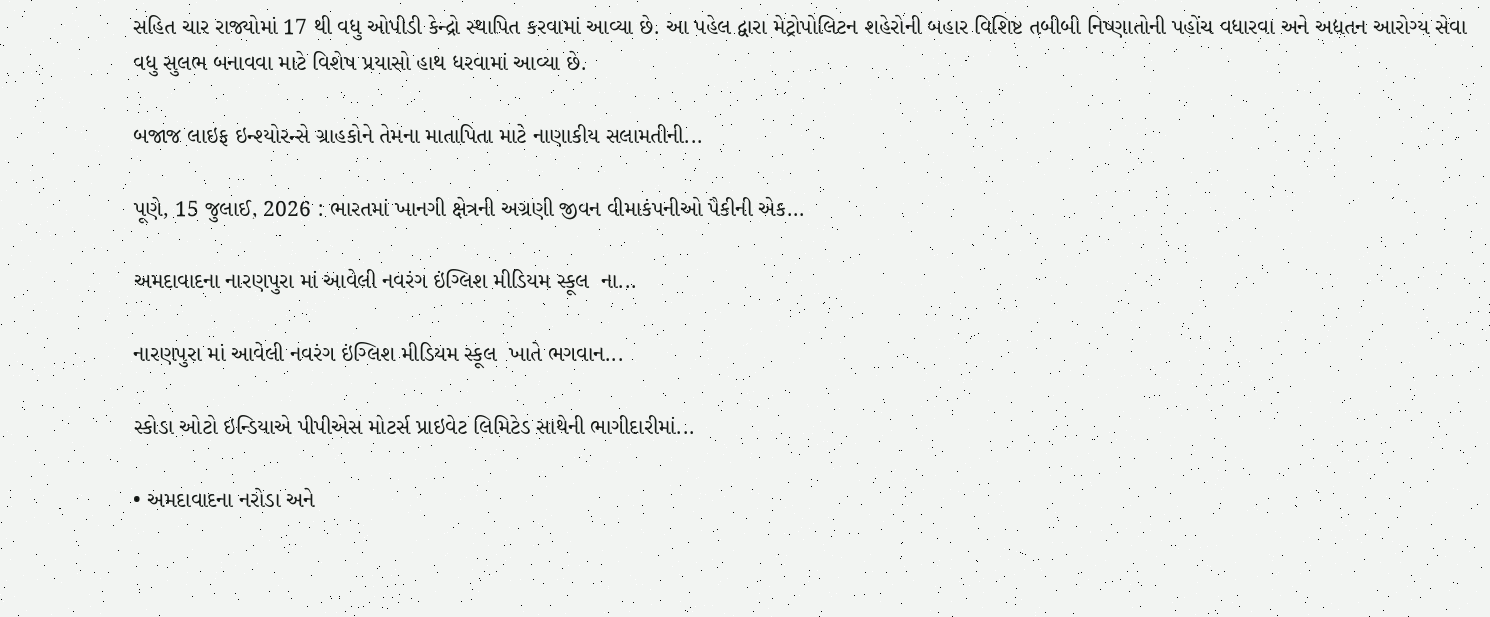સહિત ચાર રાજ્યોમાં 17 થી વધુ ઓપીડી કેન્દ્રો સ્થાપિત કરવામાં આવ્યા છે. આ પહેલ દ્વારા મેટ્રોપોલિટન શહેરોની બહાર વિશિષ્ટ તબીબી નિષ્ણાતોની પહોંચ વધારવા અને અદ્યતન આરોગ્ય સેવા વધુ સુલભ બનાવવા માટે વિશેષ પ્રયાસો હાથ ધરવામાં આવ્યા છે.

બજાજ લાઇફ ઇન્શ્યોરન્સે ગ્રાહકોને તેમના માતાપિતા માટે નાણાકીય સલામતીની...

પૂણે, 15 જુલાઈ, 2026 : ભારતમાં ખાનગી ક્ષેત્રની અગ્રણી જીવન વીમાકંપનીઓ પૈકીની એક...

અમદાવાદના નારણપુરા માં આવેલી નવરંગ ઇંગ્લિશ મીડિયમ સ્કૂલ  ના...

નારણપુરા માં આવેલી નવરંગ ઇંગ્લિશ મીડિયમ સ્કૂલ  ખાતે ભગવાન...

સ્કોડા ઓટો ઇન્ડિયાએ પીપીએસ મોટર્સ પ્રાઇવેટ લિમિટેડ સાથેની ભાગીદારીમાં...

• અમદાવાદના નરોડા અને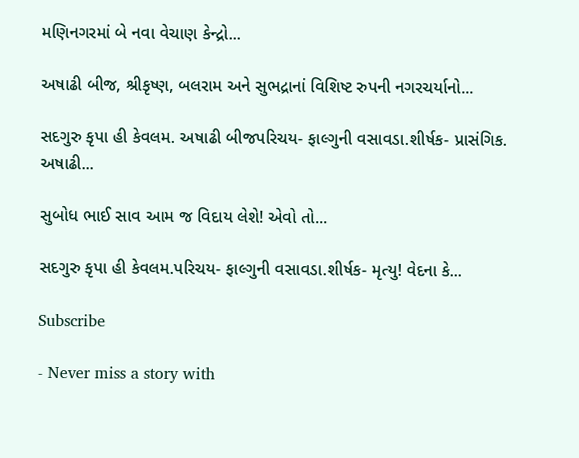મણિનગરમાં બે નવા વેચાણ કેન્દ્રો...

અષાઢી બીજ, શ્રીકૃષ્ણ, બલરામ અને સુભદ્રાનાં વિશિષ્ટ રુપની નગરચર્યાનો...

સદગુરુ કૃપા હી કેવલમ. અષાઢી બીજપરિચય- ફાલ્ગુની વસાવડા.શીર્ષક- પ્રાસંગિક. અષાઢી...

સુબોધ ભાઈ સાવ આમ જ વિદાય લેશે! એવો તો...

સદગુરુ કૃપા હી કેવલમ.પરિચય- ફાલ્ગુની વસાવડા.શીર્ષક- મૃત્યુ! વેદના કે...

Subscribe

- Never miss a story with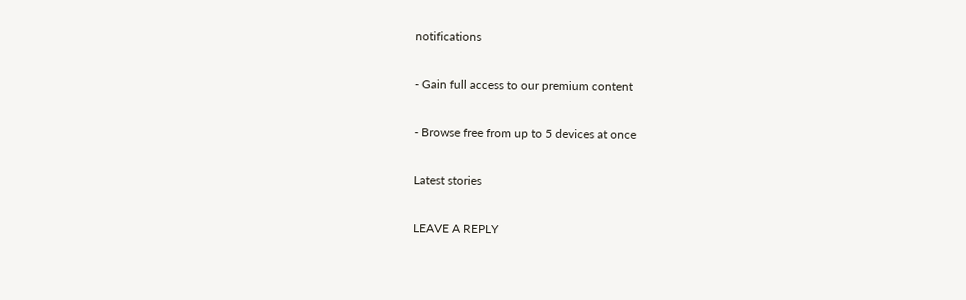notifications

- Gain full access to our premium content

- Browse free from up to 5 devices at once

Latest stories

LEAVE A REPLY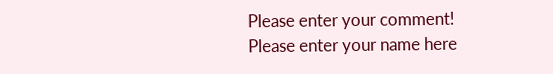Please enter your comment!
Please enter your name here